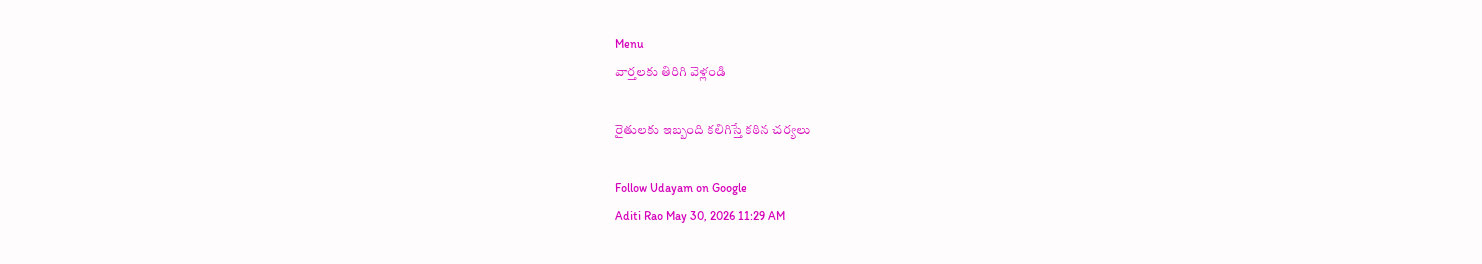Menu
వార్తలకు తిరిగి వెళ్లండి

రైతులకు ఇబ్బంది కలిగిస్తే కఠిన చర్యలు

Follow Udayam on Google
Aditi Rao May 30, 2026 11:29 AM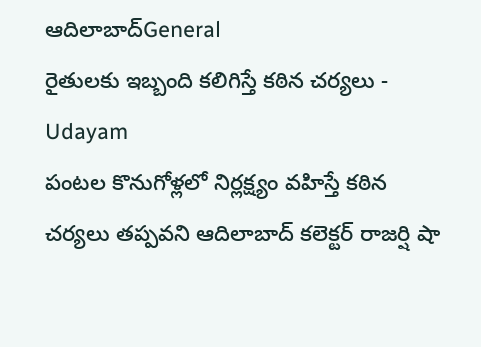ఆదిలాబాద్General
రైతులకు ఇబ్బంది కలిగిస్తే కఠిన చర్యలు - Udayam
పంటల కొనుగోళ్లలో నిర్లక్ష్యం వహిస్తే కఠిన చర్యలు తప్పవని ఆదిలాబాద్ కలెక్టర్ రాజర్షి షా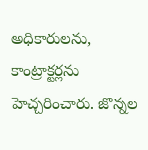అధికారులను, కాంట్రాక్టర్లను హెచ్చరించారు. జొన్నల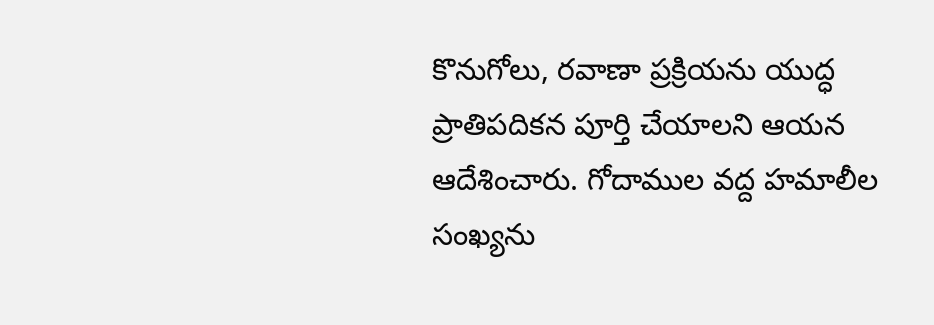కొనుగోలు, రవాణా ప్రక్రియను యుద్ధ ప్రాతిపదికన పూర్తి చేయాలని ఆయన ఆదేశించారు. గోదాముల వద్ద హమాలీల సంఖ్యను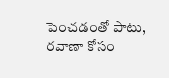పెంచడంతో పాటు, రవాణా కోసం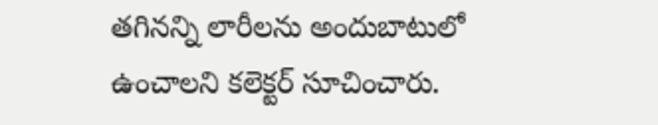తగినన్ని లారీలను అందుబాటులో ఉంచాలని కలెక్టర్ సూచించారు.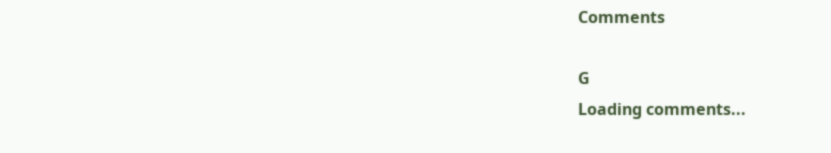Comments

G
Loading comments...